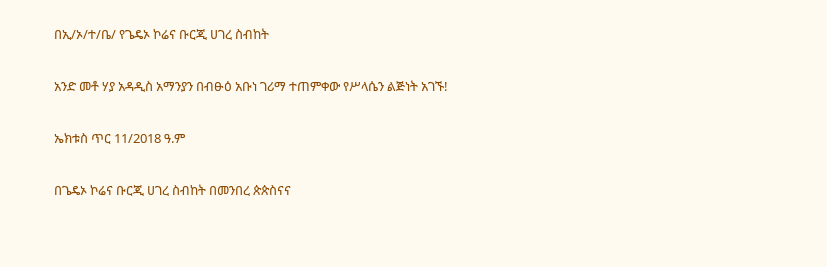በኢ/ኦ/ተ/ቤ/ የጌዴኦ ኮሬና ቡርጂ ሀገረ ስብከት

አንድ መቶ ሃያ አዳዲስ አማንያን በብፁዕ አቡነ ገሪማ ተጠምቀው የሥላሴን ልጅነት አገኙ!

ኤክቱስ ጥር 11/2018 ዓ.ም

በጌዴኦ ኮሬና ቡርጂ ሀገረ ስብከት በመንበረ ጵጵስናና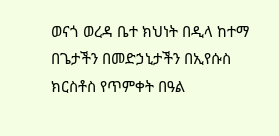ወናጎ ወረዳ ቤተ ክህነት በዲላ ከተማ በጌታችን በመድኃኒታችን በኢየሱስ ክርስቶስ የጥምቀት በዓል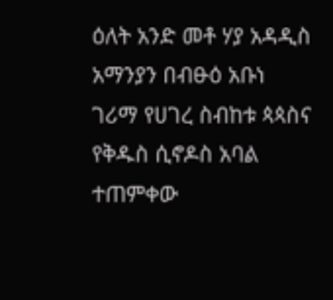ዕለት አንድ መቶ ሃያ አዳዲስ አማንያን በብፁዕ አቡነ ገሪማ የሀገረ ስብከቱ ጳጳስና የቅዱስ ሲኖዶስ አባል ተጠምቀው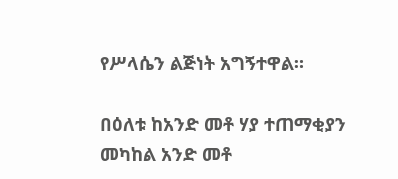የሥላሴን ልጅነት አግኝተዋል።

በዕለቱ ከአንድ መቶ ሃያ ተጠማቂያን መካከል አንድ መቶ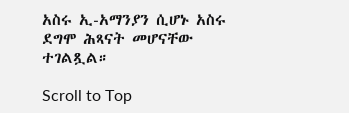አስሩ ኢ-አማንያን ሲሆኑ አስሩ ደግሞ ሕጻናት መሆናቸው ተገልጿል።

Scroll to Top